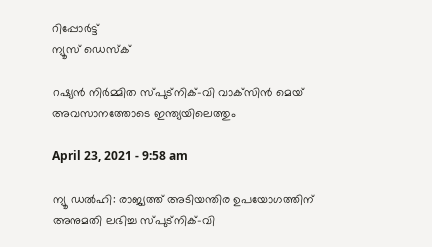റിപ്പോര്‍ട്ട്
ന്യൂസ് ഡെസ്ക്

റഷ്യന്‍ നിര്‍മ്മിത സ്പുട്‌നിക്-വി വാക്‌സിന്‍ മെയ് അവസാനത്തോടെ ഇന്ത്യയിലെത്തും

April 23, 2021 - 9:58 am

ന്യൂ ഡല്‍ഹി: രാജ്യത്ത് അടിയന്തിര ഉപയോഗത്തിന് അനുമതി ലഭിച്ച സ്പുട്‌നിക്-വി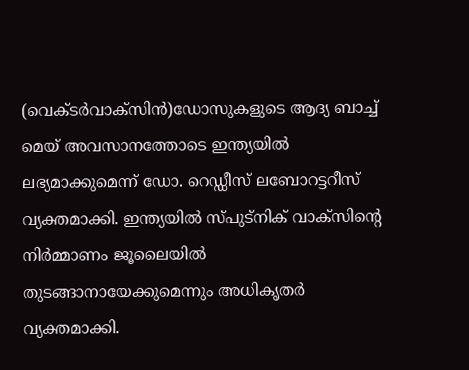(വെക്ടര്‍വാക്‌സിന്‍)ഡോസുകളുടെ ആദ്യ ബാച്ച് മെയ് അവസാനത്തോടെ ഇന്ത്യയില്‍ ലഭ്യമാക്കുമെന്ന് ഡോ. റെഡ്ഡീസ് ലബോറട്ടറീസ് വ്യക്തമാക്കി. ഇന്ത്യയില്‍ സ്പുട്‌നിക് വാക്‌സിന്റെ നിര്‍മ്മാണം ജൂലൈയില്‍ തുടങ്ങാനായേക്കുമെന്നും അധികൃതര്‍ വ്യക്തമാക്കി.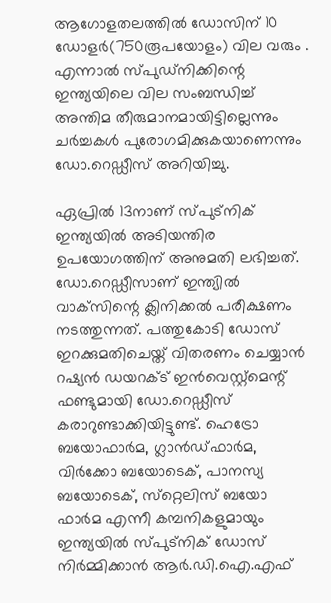ആഗോളതലത്തില്‍ ഡോസിന് 10 ഡോളര്‍(750രൂപയോളം) വില വരും . എന്നാല്‍ സ്പുഡ്‌നിക്കിന്റെ ഇന്ത്യയിലെ വില സംബന്ധിച്ച് അന്തിമ തീരുമാനമായിട്ടില്ലെന്നും ചര്‍ച്ചകള്‍ പുരോഗമിക്കുകയാണെന്നും ഡോ.റെഡ്ഡീസ് അറിയിച്ചു.

ഏപ്രില്‍ 13നാണ് സ്പുട്‌നിക് ഇന്ത്യയില്‍ അടിയന്തിര ഉപയോഗത്തിന് അനുമതി ലഭിച്ചത്. ഡോ.റെഡ്ഡീസാണ് ഇന്ത്യില്‍ വാക്‌സിന്റെ ക്ലിനിക്കല്‍ പരീക്ഷണം നടത്തുന്നത്. പത്തുകോടി ഡോസ് ഇറക്കുമതിചെയ്ത് വിതരണം ചെയ്യാന്‍ റഷ്യന്‍ ഡയറക്ട് ഇന്‍വെസ്റ്റ്‌മെന്റ് ഫണ്ടുമായി ഡോ.റെഡ്ഡീസ് കരാറുണ്ടാക്കിയിട്ടുണ്ട്. ഹെട്രോ ബയോഫാര്‍മ, ഗ്ലാന്‍ഡ്ഫാര്‍മ, വിര്‍ക്കോ ബയോടെക്, പാനസ്യ ബയോടെക്, സ്‌റ്റെലിസ് ബയോ ഫാര്‍മ എന്നീ കമ്പനികളുമായും ഇന്ത്യയില്‍ സ്പുട്‌നിക് ഡോസ് നിര്‍മ്മിക്കാന്‍ ആര്‍.ഡി.ഐ.എഫ്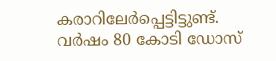കരാറിലേര്‍പ്പെട്ടിട്ടുണ്ട്. വര്‍ഷം 80 കോടി ഡോസ്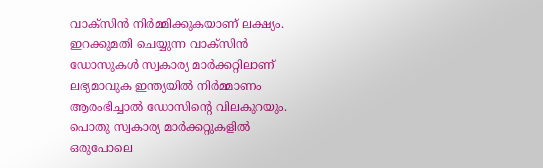വാക്‌സിന്‍ നിര്‍മ്മിക്കുകയാണ് ലക്ഷ്യം. ഇറക്കുമതി ചെയ്യുന്ന വാക്‌സിന്‍ ഡോസുകള്‍ സ്വകാര്യ മാര്‍ക്കറ്റിലാണ് ലഭ്യമാവുക ഇന്ത്യയില്‍ നിര്‍മ്മാണം ആരംഭിച്ചാല്‍ ഡോസിന്റെ വിലകുറയും. പൊതു സ്വകാര്യ മാര്‍ക്കറ്റുകളില്‍ ഒരുപോലെ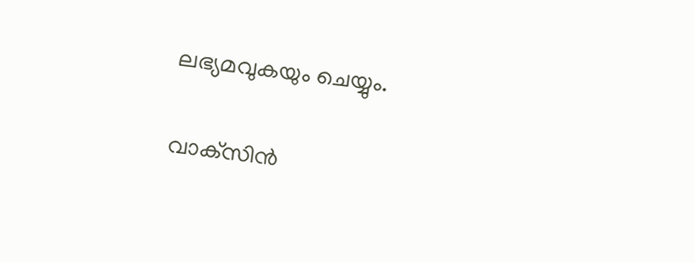ലഭ്യമവുകയും ചെയ്യും.

വാക്‌സിന്‍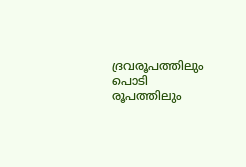ദ്രവരൂപത്തിലും പൊടി രൂപത്തിലും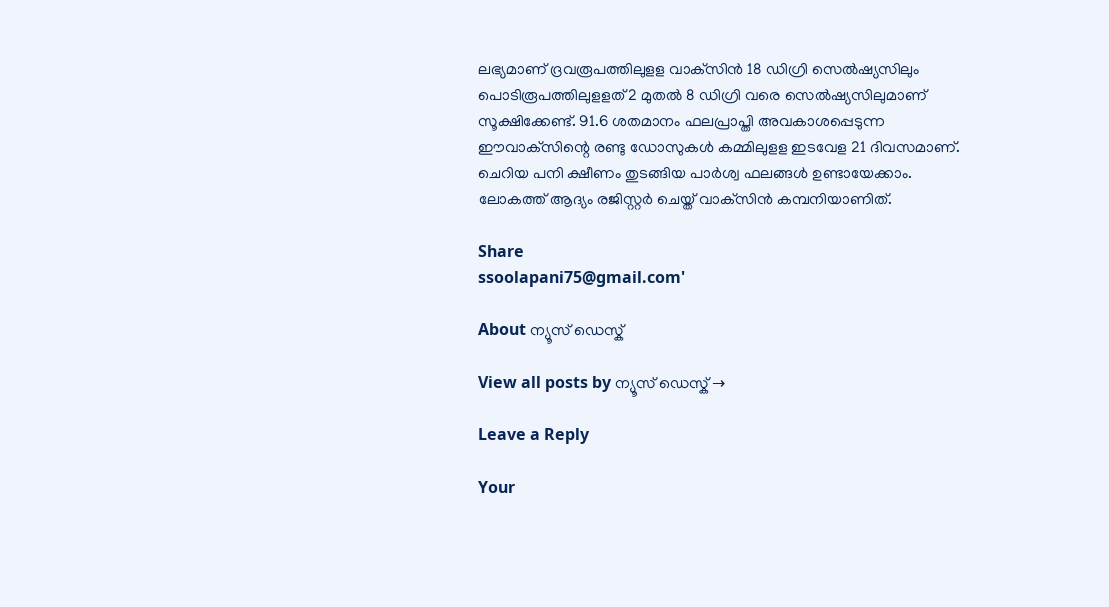ലഭ്യമാണ് ദ്രവരൂപത്തിലുളള വാക്‌സിന്‍ 18 ഡിഗ്രി സെല്‍ഷ്യസിലും പൊടിരൂപത്തിലുളളത് 2 മുതല്‍ 8 ഡിഗ്രി വരെ സെല്‍ഷ്യസിലുമാണ് സൂക്ഷിക്കേണ്ട്. 91.6 ശതമാനം ഫലപ്രാപ്തി അവകാശപ്പെടുന്ന ഈവാക്‌സിന്റെ രണ്ടു ഡോസുകള്‍ കമ്മിലുളള ഇടവേള 21 ദിവസമാണ്. ചെറിയ പനി ക്ഷീണം തുടങ്ങിയ പാര്‍ശ്വ ഫലങ്ങള്‍ ഉണ്ടായേക്കാം. ലോകത്ത് ആദ്യം രജിസ്റ്റര്‍ ചെയ്ത് വാക്‌സിന്‍ കമ്പനിയാണിത്.

Share
ssoolapani75@gmail.com'

About ന്യൂസ് ഡെസ്ക്

View all posts by ന്യൂസ് ഡെസ്ക് →

Leave a Reply

Your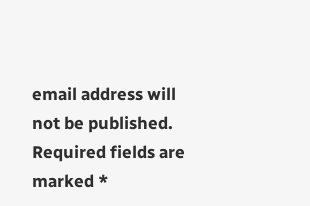email address will not be published. Required fields are marked *